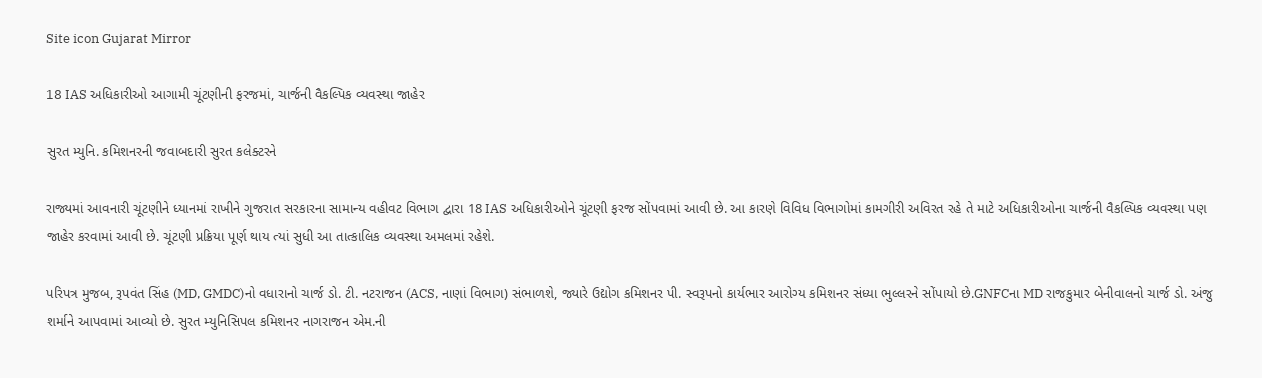Site icon Gujarat Mirror

18 IAS અધિકારીઓ આગામી ચૂંટણીની ફરજમાં, ચાર્જની વૈકલ્પિક વ્યવસ્થા જાહેર

સુરત મ્યુનિ. કમિશનરની જવાબદારી સુરત કલેક્ટરને

રાજ્યમાં આવનારી ચૂંટણીને ધ્યાનમાં રાખીને ગુજરાત સરકારના સામાન્ય વહીવટ વિભાગ દ્વારા 18 IAS અધિકારીઓને ચૂંટણી ફરજ સોંપવામાં આવી છે. આ કારણે વિવિધ વિભાગોમાં કામગીરી અવિરત રહે તે માટે અધિકારીઓના ચાર્જની વૈકલ્પિક વ્યવસ્થા પણ જાહેર કરવામાં આવી છે. ચૂંટણી પ્રક્રિયા પૂર્ણ થાય ત્યાં સુધી આ તાત્કાલિક વ્યવસ્થા અમલમાં રહેશે.

પરિપત્ર મુજબ, રૂપવંત સિંહ (MD, GMDC)નો વધારાનો ચાર્જ ડો. ટી. નટરાજન (ACS, નાણાં વિભાગ) સંભાળશે, જ્યારે ઉદ્યોગ કમિશનર પી. સ્વરૂપનો કાર્યભાર આરોગ્ય કમિશનર સંધ્યા ભુલ્લરને સોંપાયો છે.GNFCના MD રાજકુમાર બેનીવાલનો ચાર્જ ડો. અંજુ શર્માને આપવામાં આવ્યો છે. સુરત મ્યુનિસિપલ કમિશનર નાગરાજન એમ.ની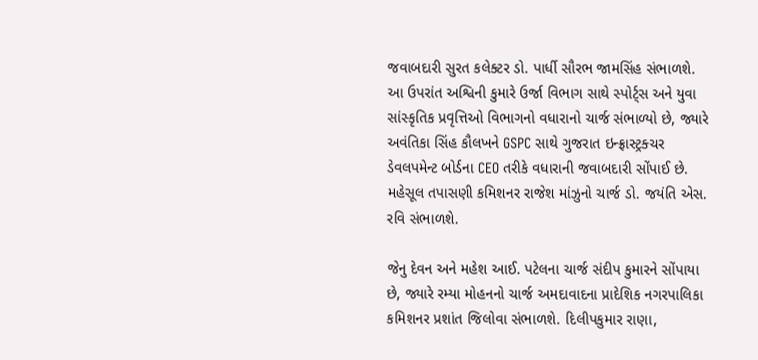જવાબદારી સુરત કલેક્ટર ડો. પાર્ધી સૌરભ જામસિંહ સંભાળશે.
આ ઉપરાંત અશ્વિની કુમારે ઉર્જા વિભાગ સાથે સ્પોર્ટ્સ અને યુવા સાંસ્કૃતિક પ્રવૃત્તિઓ વિભાગનો વધારાનો ચાર્જ સંભાળ્યો છે, જ્યારે અવંતિકા સિંહ કૌલખને GSPC સાથે ગુજરાત ઇન્ફ્રાસ્ટ્રક્ચર ડેવલપમેન્ટ બોર્ડના CEO તરીકે વધારાની જવાબદારી સોંપાઈ છે. મહેસૂલ તપાસણી કમિશનર રાજેશ માંઝુનો ચાર્જ ડો. જયંતિ એસ. રવિ સંભાળશે.

જેનુ દેવન અને મહેશ આઈ. પટેલના ચાર્જ સંદીપ કુમારને સોંપાયા છે, જ્યારે રમ્યા મોહનનો ચાર્જ અમદાવાદના પ્રાદેશિક નગરપાલિકા કમિશનર પ્રશાંત જિલોવા સંભાળશે. દિલીપકુમાર રાણા,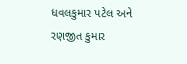ધવલકુમાર પટેલ અને રણજીત કુમાર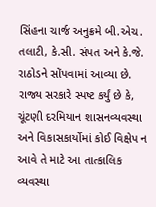સિંહના ચાર્જ અનુક્રમે બી.એચ. તલાટી, કે.સી. સંપત અને કે.જે. રાઠોડને સોંપવામાં આવ્યા છે. રાજ્ય સરકારે સ્પષ્ટ કર્યું છે કે, ચૂંટણી દરમિયાન શાસનવ્યવસ્થા અને વિકાસકાર્યોમાં કોઈ વિક્ષેપ ન આવે તે માટે આ તાત્કાલિક વ્યવસ્થા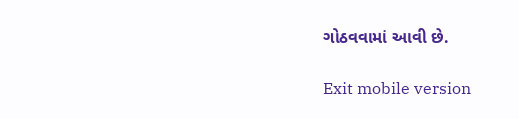ગોઠવવામાં આવી છે.

Exit mobile version